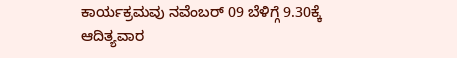ಕಾರ್ಯಕ್ರಮವು ನವೆಂಬರ್ 09 ಬೆಳಿಗ್ಗೆ 9.30ಕ್ಕೆ ಆದಿತ್ಯವಾರ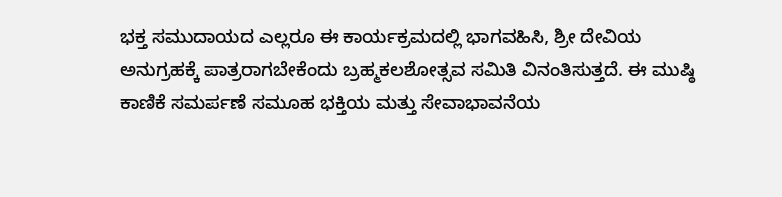ಭಕ್ತ ಸಮುದಾಯದ ಎಲ್ಲರೂ ಈ ಕಾರ್ಯಕ್ರಮದಲ್ಲಿ ಭಾಗವಹಿಸಿ, ಶ್ರೀ ದೇವಿಯ ಅನುಗ್ರಹಕ್ಕೆ ಪಾತ್ರರಾಗಬೇಕೆಂದು ಬ್ರಹ್ಮಕಲಶೋತ್ಸವ ಸಮಿತಿ ವಿನಂತಿಸುತ್ತದೆ. ಈ ಮುಷ್ಠಿ ಕಾಣಿಕೆ ಸಮರ್ಪಣೆ ಸಮೂಹ ಭಕ್ತಿಯ ಮತ್ತು ಸೇವಾಭಾವನೆಯ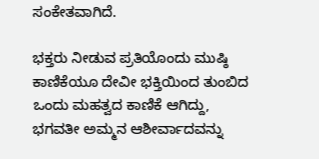ಸಂಕೇತವಾಗಿದೆ.

ಭಕ್ತರು ನೀಡುವ ಪ್ರತಿಯೊಂದು ಮುಷ್ಠಿ ಕಾಣಿಕೆಯೂ ದೇವೀ ಭಕ್ತಿಯಿಂದ ತುಂಬಿದ ಒಂದು ಮಹತ್ವದ ಕಾಣಿಕೆ ಆಗಿದ್ದು, ಭಗವತೀ ಅಮ್ಮನ ಆಶೀರ್ವಾದವನ್ನು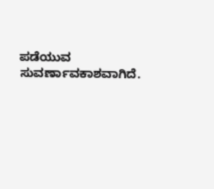ಪಡೆಯುವ ಸುವರ್ಣಾವಕಾಶವಾಗಿದೆ.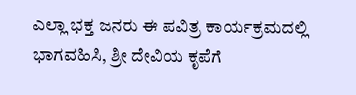ಎಲ್ಲಾ ಭಕ್ತ ಜನರು ಈ ಪವಿತ್ರ ಕಾರ್ಯಕ್ರಮದಲ್ಲಿ ಭಾಗವಹಿಸಿ, ಶ್ರೀ ದೇವಿಯ ಕೃಪೆಗೆ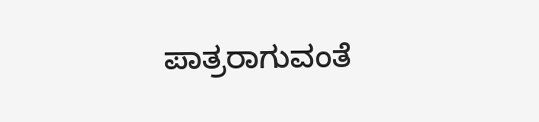ಪಾತ್ರರಾಗುವಂತೆ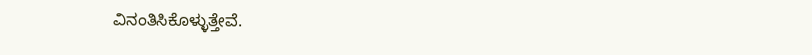ವಿನಂತಿಸಿಕೊಳ್ಳುತ್ತೇವೆ.